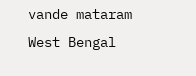vande mataram
West Bengal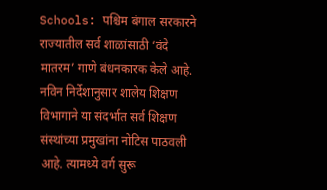Schools: पश्चिम बंगाल सरकारने राज्यातील सर्व शाळांसाठी ‘वंदे मातरम’ गाणे बंधनकारक केले आहे. नविन निर्देशानुसार शालेय शिक्षण विभागाने या संदर्भात सर्व शिक्षण संस्थांच्या प्रमुखांना नोटिस पाठवली आहे. त्यामध्ये वर्ग सुरू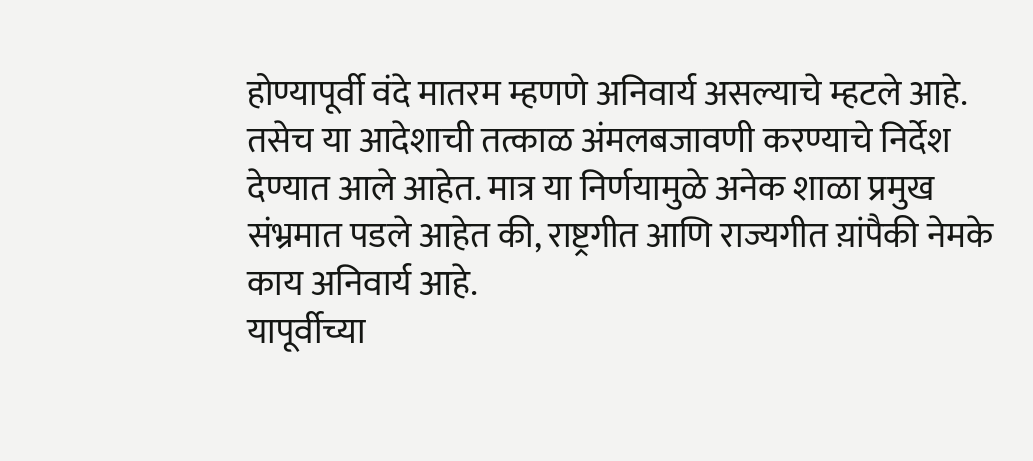होण्यापूर्वी वंदे मातरम म्हणणे अनिवार्य असल्याचे म्हटले आहे. तसेच या आदेशाची तत्काळ अंमलबजावणी करण्याचे निर्देश देण्यात आले आहेत. मात्र या निर्णयामुळे अनेक शाळा प्रमुख संभ्रमात पडले आहेत की, राष्ट्रगीत आणि राज्यगीत य़ांपैकी नेमके काय अनिवार्य आहे.
यापूर्वीच्या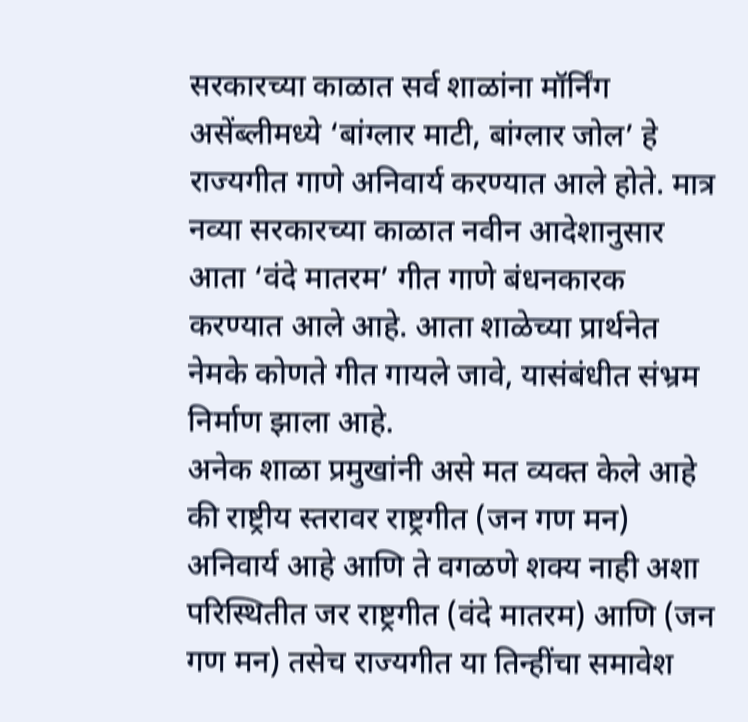सरकारच्या काळात सर्व शाळांना मॉर्निंग असेंब्लीमध्ये ‘बांग्लार माटी, बांग्लार जोल’ हे राज्यगीत गाणे अनिवार्य करण्यात आले होते. मात्र नव्या सरकारच्या काळात नवीन आदेशानुसार आता ‘वंदे मातरम’ गीत गाणे बंधनकारक करण्यात आले आहे. आता शाळेच्या प्रार्थनेत नेमके कोणते गीत गायले जावे, यासंबंधीत संभ्रम निर्माण झाला आहे.
अनेक शाळा प्रमुखांनी असे मत व्यक्त केले आहे की राष्ट्रीय स्तरावर राष्ट्रगीत (जन गण मन) अनिवार्य आहे आणि ते वगळणे शक्य नाही अशा परिस्थितीत जर राष्ट्रगीत (वंदे मातरम) आणि (जन गण मन) तसेच राज्यगीत या तिन्हींचा समावेश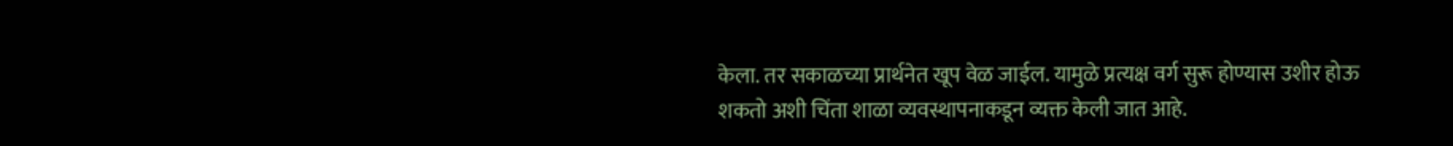केला. तर सकाळच्या प्रार्थनेत खूप वेळ जाईल. यामुळे प्रत्यक्ष वर्ग सुरू होण्यास उशीर होऊ शकतो अशी चिंता शाळा व्यवस्थापनाकडून व्यक्त केली जात आहे.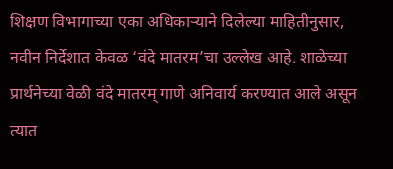शिक्षण विभागाच्या एका अधिकाऱ्याने दिलेल्या माहितीनुसार, नवीन निर्देशात केवळ ‘वंदे मातरम’चा उल्लेख आहे. शाळेच्या प्रार्थनेच्या वेळी वंदे मातरम् गाणे अनिवार्य करण्यात आले असून त्यात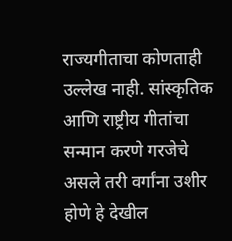राज्यगीताचा कोणताही उल्लेख नाही. सांस्कृतिक आणि राष्ट्रीय गीतांचा सन्मान करणे गरजेचे असले तरी वर्गांना उशीर होणे हे देखील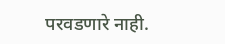परवडणारे नाही.